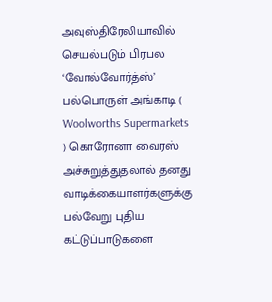அவுஸ்திரேலியாவில் செயல்படும் பிரபல ‘வோல்வோர்த்ஸ்’ பல்பொருள் அங்காடி ( Woolworths Supermarkets ) கொரோனா வைரஸ் அச்சுறுத்துதலால் தனது வாடிக்கையாளர்களுக்கு பல்வேறு புதிய கட்டுப்பாடுகளை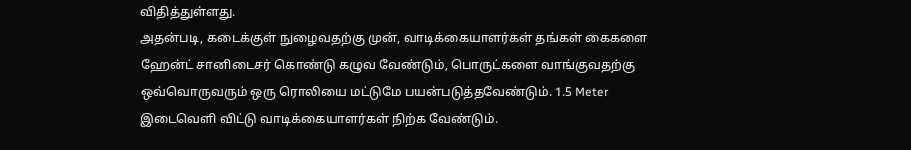விதித்துள்ளது.
அதன்படி, கடைக்குள் நுழைவதற்கு முன், வாடிக்கையாளர்கள் தங்கள் கைகளை ஹேன்ட் சானிடைசர் கொண்டு கழுவ வேண்டும், பொருட்களை வாங்குவதற்கு ஒவ்வொருவரும் ஒரு ரொலியை மட்டுமே பயன்படுத்தவேண்டும். 1.5 Meter இடைவெளி விட்டு வாடிக்கையாளர்கள் நிற்க வேண்டும்.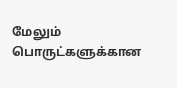மேலும் பொருட்களுக்கான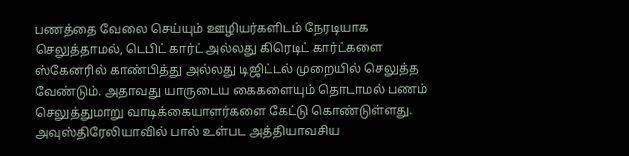பணத்தை வேலை செய்யும் ஊழியர்களிடம் நேரடியாக செலுத்தாமல், டெபிட் கார்ட் அல்லது கிரெடிட் கார்ட்களை ஸ்கேனரில் காண்பித்து அல்லது டிஜிட்டல் முறையில் செலுத்த வேண்டும். அதாவது யாருடைய கைகளையும் தொடாமல் பணம் செலுத்துமாறு வாடிக்கையாளர்களை கேட்டு கொண்டுள்ளது.
அவுஸ்திரேலியாவில் பால் உள்பட அத்தியாவசிய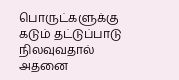பொருட்களுக்கு கடும் தட்டுப்பாடு நிலவுவதால் அதனை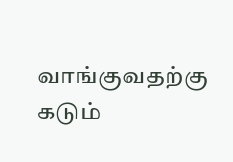வாங்குவதற்கு கடும்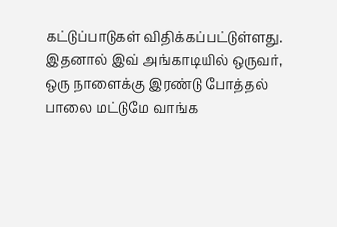கட்டுப்பாடுகள் விதிக்கப்பட்டுள்ளது. இதனால் இவ் அங்காடியில் ஒருவர், ஒரு நாளைக்கு இரண்டு போத்தல் பாலை மட்டுமே வாங்க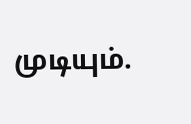முடியும்.